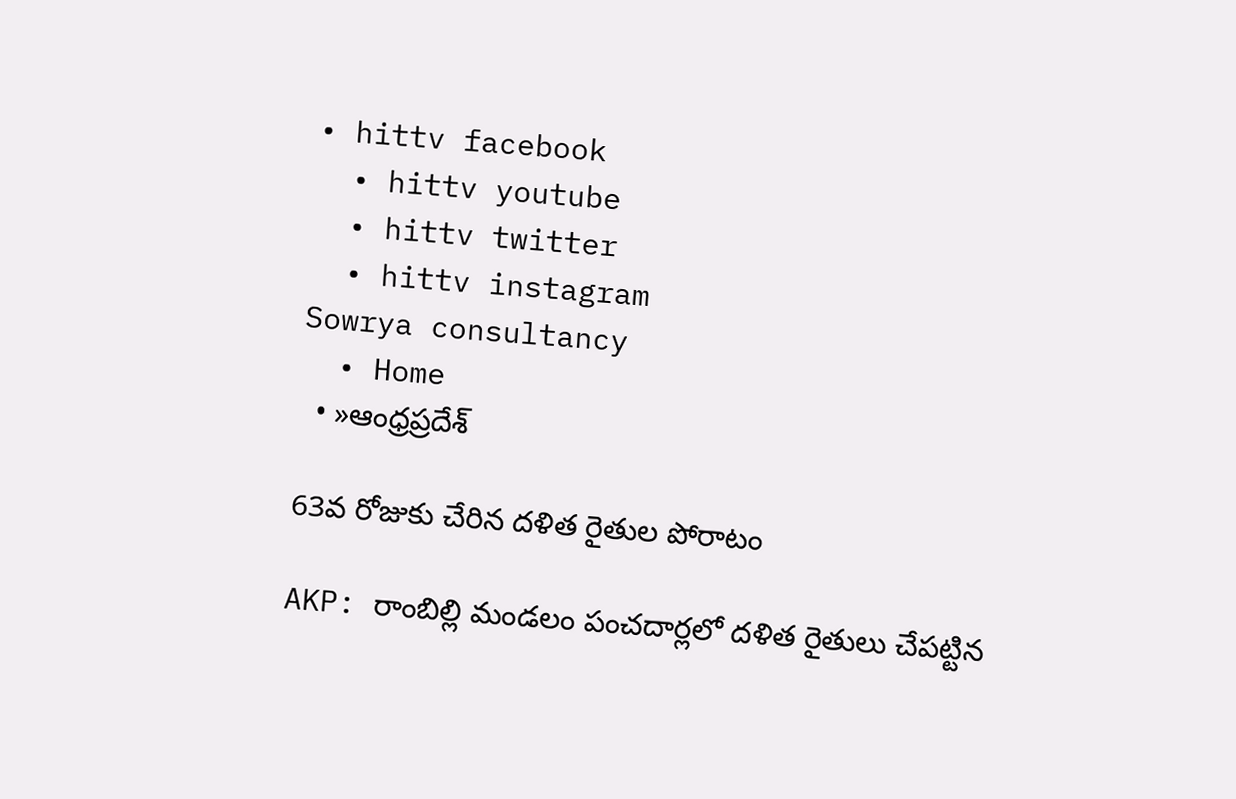• hittv facebook
  • hittv youtube
  • hittv twitter
  • hittv instagram
Sowrya consultancy
  • Home
  • »ఆంధ్రప్రదేశ్

63వ రోజుకు చేరిన దళిత రైతుల పోరాటం

AKP: రాంబిల్లి మండలం పంచదార్లలో దళిత రైతులు చేపట్టిన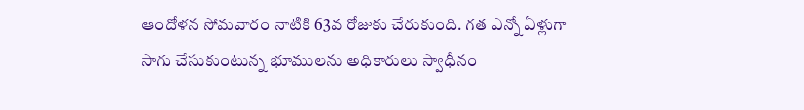ఆందోళన సోమవారం నాటికి 63వ రోజుకు చేరుకుంది. గత ఎన్నో ఏళ్లుగా సాగు చేసుకుంటున్న భూములను అధికారులు స్వాధీనం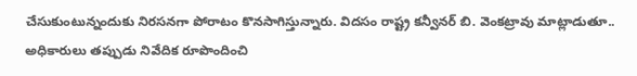చేసుకుంటున్నందుకు నిరసనగా పోరాటం కొనసాగిస్తున్నారు. విదసం రాష్ట్ర కన్వీనర్ బి. వెంకట్రావు మాట్లాడుతూ.. అధికారులు తప్పుడు నివేదిక రూపొందించి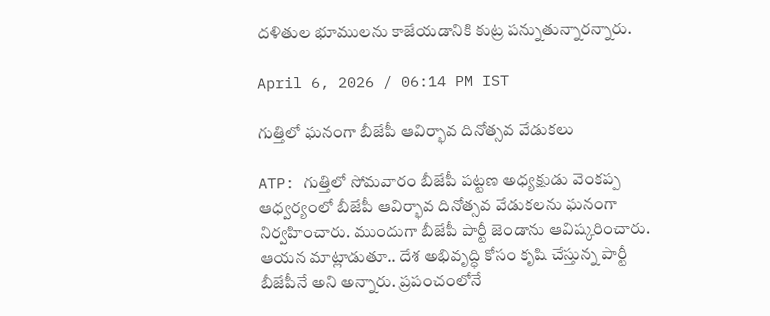దళితుల భూములను కాజేయడానికి కుట్ర పన్నుతున్నారన్నారు.

April 6, 2026 / 06:14 PM IST

గుత్తిలో ఘనంగా బీజేపీ ఆవిర్భావ దినోత్సవ వేడుకలు

ATP: గుత్తిలో సోమవారం బీజేపీ పట్టణ అధ్యక్షుడు వెంకప్ప ఆధ్వర్యంలో బీజేపీ ఆవిర్భావ దినోత్సవ వేడుకలను ఘనంగా నిర్వహించారు. ముందుగా బీజేపీ పార్టీ జెండాను ఆవిష్కరించారు. ఆయన మాట్లాడుతూ.. దేశ అభివృద్ధి కోసం కృషి చేస్తున్న పార్టీ బీజేపీనే అని అన్నారు. ప్రపంచంలోనే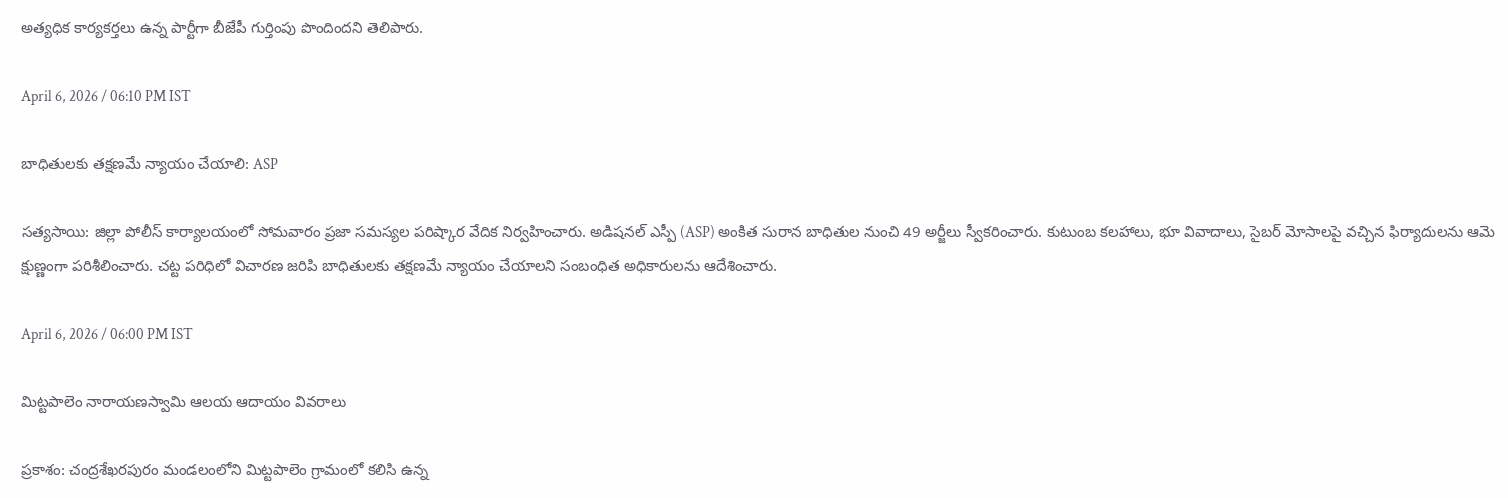అత్యధిక కార్యకర్తలు ఉన్న పార్టీగా బీజేపీ గుర్తింపు పొందిందని తెలిపారు.

April 6, 2026 / 06:10 PM IST

బాధితులకు తక్షణమే న్యాయం చేయాలి: ASP

సత్యసాయి: జిల్లా పోలీస్ కార్యాలయంలో సోమవారం ప్రజా సమస్యల పరిష్కార వేదిక నిర్వహించారు. అడిషనల్ ఎస్పీ (ASP) అంకిత సురాన బాధితుల నుంచి 49 అర్జీలు స్వీకరించారు. కుటుంబ కలహాలు, భూ వివాదాలు, సైబర్ మోసాలపై వచ్చిన ఫిర్యాదులను ఆమె క్షుణ్ణంగా పరిశీలించారు. చట్ట పరిధిలో విచారణ జరిపి బాధితులకు తక్షణమే న్యాయం చేయాలని సంబంధిత అధికారులను ఆదేశించారు.

April 6, 2026 / 06:00 PM IST

మిట్టపాలెం నారాయణస్వామి ఆలయ ఆదాయం వివరాలు

ప్రకాశం: చంద్రశేఖరపురం మండలంలోని మిట్టపాలెం గ్రామంలో కలిసి ఉన్న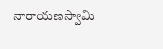నారాయణస్వామి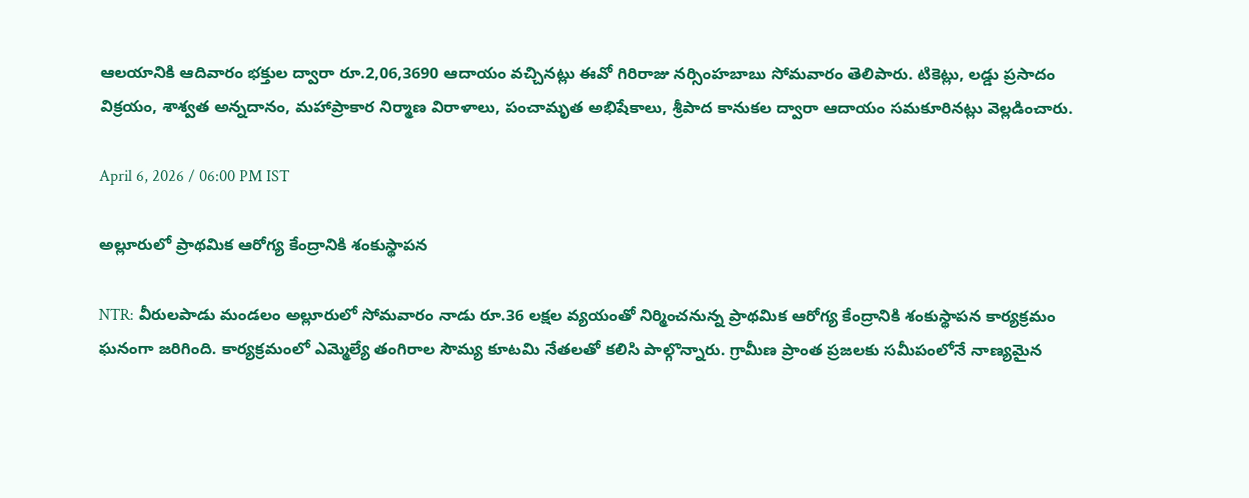ఆలయానికి ఆదివారం భక్తుల ద్వారా రూ.2,06,3690 ఆదాయం వచ్చినట్లు ఈవో గిరిరాజు నర్సింహబాబు సోమవారం తెలిపారు. టికెట్లు, లడ్డు ప్రసాదం విక్రయం, శాశ్వత అన్నదానం, మహాప్రాకార నిర్మాణ విరాళాలు, పంచామృత అభిషేకాలు, శ్రీపాద కానుకల ద్వారా ఆదాయం సమకూరినట్లు వెల్లడించారు.

April 6, 2026 / 06:00 PM IST

అల్లూరులో ప్రాథమిక ఆరోగ్య కేంద్రానికి శంకుస్థాపన

NTR: వీరులపాడు మండలం అల్లూరులో సోమవారం నాడు రూ.36 లక్షల వ్యయంతో నిర్మించనున్న ప్రాథమిక ఆరోగ్య కేంద్రానికి శంకుస్థాపన కార్యక్రమం ఘనంగా జరిగింది. కార్యక్రమంలో ఎమ్మెల్యే తంగిరాల సౌమ్య కూటమి నేతలతో కలిసి పాల్గొన్నారు. గ్రామీణ ప్రాంత ప్రజలకు సమీపంలోనే నాణ్యమైన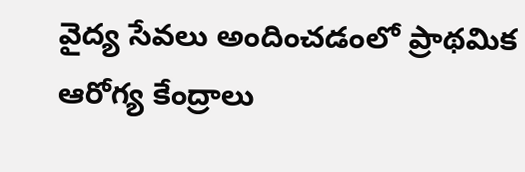వైద్య సేవలు అందించడంలో ప్రాథమిక ఆరోగ్య కేంద్రాలు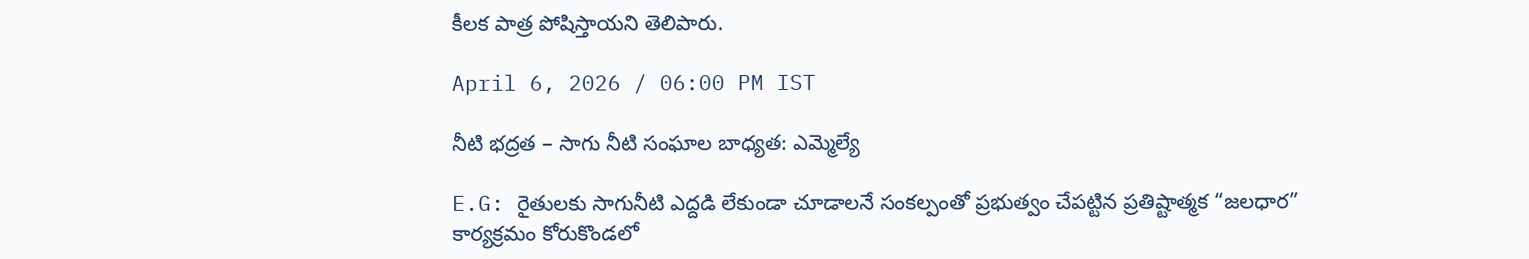కీలక పాత్ర పోషిస్తాయని తెలిపారు.

April 6, 2026 / 06:00 PM IST

నీటి భద్రత – సాగు నీటి సంఘాల బాధ్యత: ఎమ్మెల్యే

E.G: రైతులకు సాగునీటి ఎద్దడి లేకుండా చూడాలనే సంకల్పంతో ప్రభుత్వం చేపట్టిన ప్రతిష్టాత్మక “జలధార” కార్యక్రమం కోరుకొండలో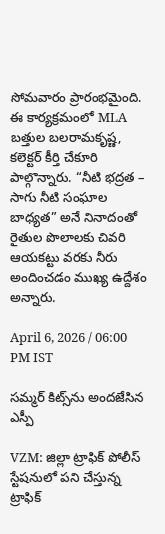సోమవారం ప్రారంభమైంది. ఈ కార్యక్రమంలో MLA బత్తుల బలరామకృష్ణ, కలెక్టర్ కీర్తి చేకూరి పాల్గొన్నారు. “నీటి భద్రత – సాగు నీటి సంఘాల బాధ్యత” అనే నినాదంతో రైతుల పొలాలకు చివరి ఆయకట్టు వరకు నీరు అందించడం ముఖ్య ఉద్దేశం అన్నారు.

April 6, 2026 / 06:00 PM IST

సమ్మర్ కిట్స్‌ను అందజేసిన ఎస్పీ

VZM: జిల్లా ట్రాఫిక్ పోలీస్ స్టేషనులో పని చేస్తున్న ట్రాఫిక్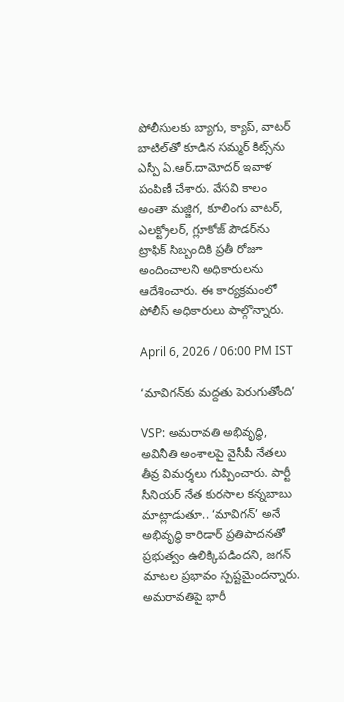పోలీసులకు బ్యాగు, క్యాప్, వాటర్ బాటిల్‌తో కూడిన సమ్మర్ కిట్స్‌ను ఎస్పీ ఏ.ఆర్.దామోదర్ ఇవాళ పంపిణీ చేశారు. వేసవి కాలం అంతా మజ్జిగ, కూలింగు వాటర్, ఎలక్ట్రోలర్, గ్లూకోజ్ పౌడర్‌ను ట్రాఫిక్ సిబ్బందికి ప్రతీ రోజూ అందించాలని అధికారులను ఆదేశించారు. ఈ కార్యక్రమంలో పోలీస్ అధికారులు పాల్గొన్నారు.

April 6, 2026 / 06:00 PM IST

‘మావిగన్‌కు మద్దతు పెరుగుతోంది’

VSP: అమరావతి అభివృద్ధి, అవినీతి అంశాలపై వైసీపీ నేతలు తీవ్ర విమర్శలు గుప్పించారు. పార్టీ సీనియర్‌ నేత కురసాల కన్నబాబు మాట్లాడుతూ.. ‘మావిగన్’ అనే అభివృద్ధి కారిడార్ ప్రతిపాదనతో ప్రభుత్వం ఉలిక్కిపడిందని, జగన్‌ మాటల ప్రభావం స్పష్టమైందన్నారు. అమరావతిపై భారీ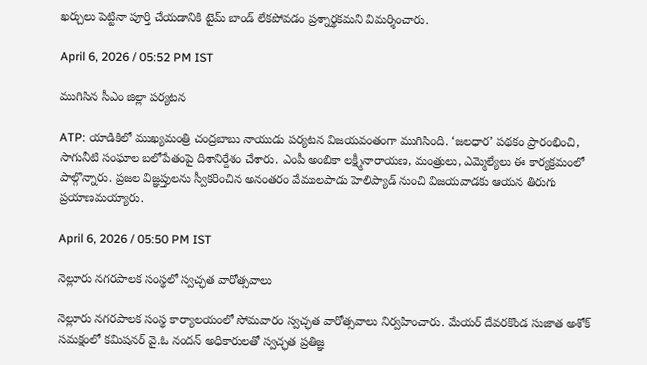ఖర్చులు పెట్టినా పూర్తి చేయడానికి టైమ్ బాండ్ లేకపోవడం ప్రశ్నార్థకమని విమర్శించారు.

April 6, 2026 / 05:52 PM IST

ముగిసిన సీఎం జిల్లా పర్యటన

ATP: యాడికిలో ముఖ్యమంత్రి చంద్రబాబు నాయుడు పర్యటన విజయవంతంగా ముగిసింది. ‘జలధార’ పథకం ప్రారంభించి, సాగునీటి సంఘాల బలోపేతంపై దిశానిర్దేశం చేశారు. ఎంపీ అంబికా లక్ష్మీనారాయణ, మంత్రులు, ఎమ్మెల్యేలు ఈ కార్యక్రమంలో పాల్గొన్నారు. ప్రజల విజ్ఞప్తులను స్వీకరించిన అనంతరం వేములపాడు హెలిప్యాడ్ నుంచి విజయవాడకు ఆయన తిరుగు ప్రయాణమయ్యారు.

April 6, 2026 / 05:50 PM IST

నెల్లూరు నగరపాలక సంస్థలో స్వచ్ఛత వారోత్సవాలు

నెల్లూరు నగరపాలక సంస్థ కార్యాలయంలో సోమవారం స్వచ్ఛత వారోత్సవాలు నిర్వహించారు. మేయర్ దేవరకొండ సుజాత అశోక్ సమక్షంలో కమిషనర్ వై.ఓ నందన్ అధికారులతో స్వచ్ఛత ప్రతిజ్ఞ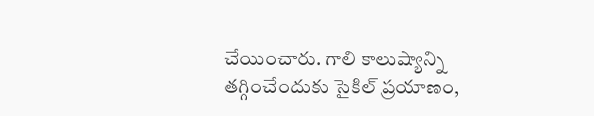చేయించారు. గాలి కాలుష్యాన్ని తగ్గించేందుకు సైకిల్ ప్రయాణం,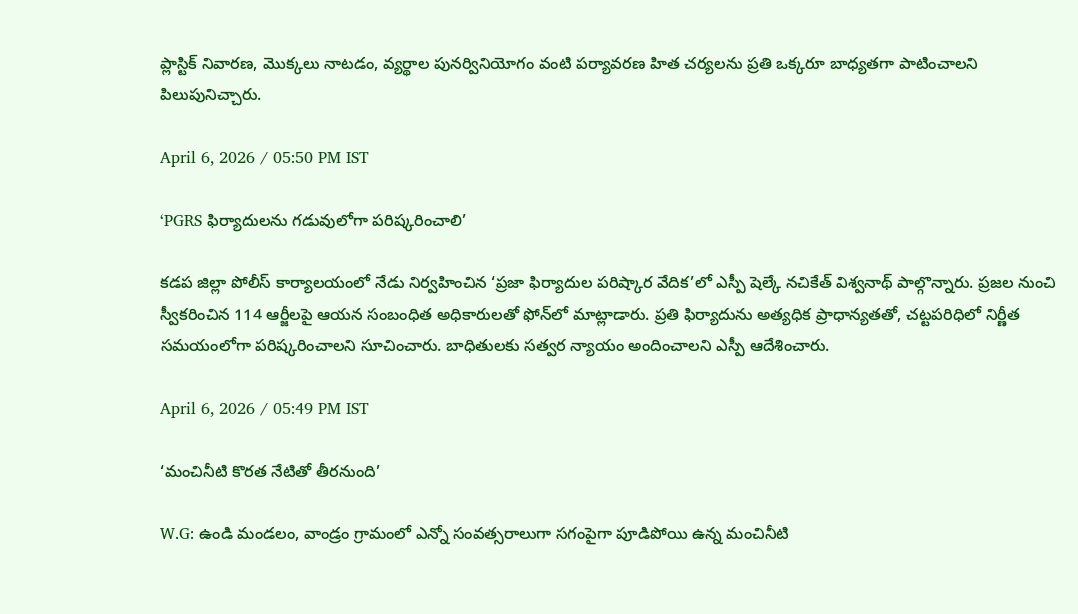ప్లాస్టిక్ నివారణ, మొక్కలు నాటడం, వ్యర్థాల పునర్వినియోగం వంటి పర్యావరణ హిత చర్యలను ప్రతి ఒక్కరూ బాధ్యతగా పాటించాలని పిలుపునిచ్చారు.

April 6, 2026 / 05:50 PM IST

‘PGRS ఫిర్యాదులను గడువులోగా పరిష్కరించాలి’

కడప జిల్లా పోలీస్ కార్యాలయంలో నేడు నిర్వహించిన ‘ప్రజా ఫిర్యాదుల పరిష్కార వేదిక’లో ఎస్పీ షెల్కే నచికేత్ విశ్వనాథ్ పాల్గొన్నారు. ప్రజల నుంచి స్వీకరించిన 114 ఆర్జీలపై ఆయన సంబంధిత అధికారులతో ఫోన్‌లో మాట్లాడారు. ప్రతి ఫిర్యాదును అత్యధిక ప్రాధాన్యతతో, చట్టపరిధిలో నిర్ణీత సమయంలోగా పరిష్కరించాలని సూచించారు. బాధితులకు సత్వర న్యాయం అందించాలని ఎస్పీ ఆదేశించారు.

April 6, 2026 / 05:49 PM IST

‘మంచినీటి కొరత నేటితో తీరనుంది’

W.G: ఉండి మండలం, వాండ్రం గ్రామంలో ఎన్నో సంవత్సరాలుగా సగంపైగా పూడిపోయి ఉన్న మంచినీటి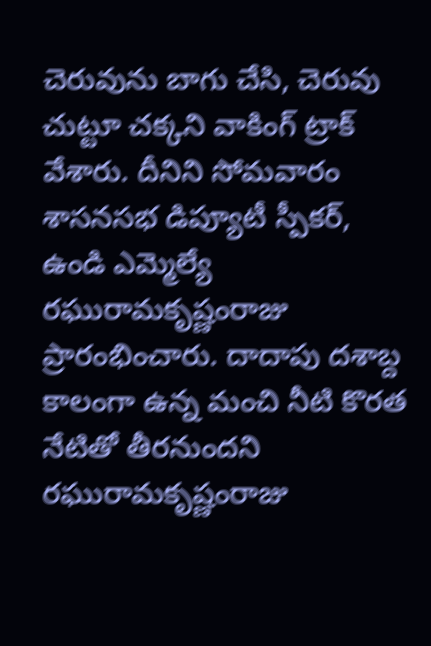చెరువును బాగు చేసి, చెరువు చుట్టూ చక్కని వాకింగ్ ట్రాక్ వేశారు. దీనిని సోమవారం శాసనసభ డిప్యూటీ స్పీకర్, ఉండి ఎమ్మెల్యే రఘురామకృష్ణంరాజు ప్రారంభించారు. దాదాపు దశాబ్ద కాలంగా ఉన్న మంచి నీటి కొరత నేటితో తీరనుందని రఘురామకృష్ణంరాజు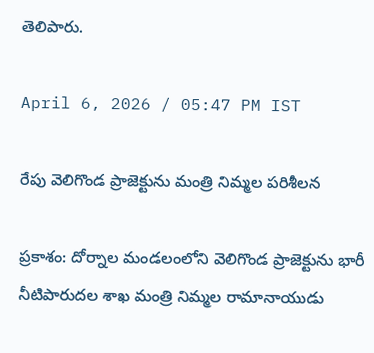తెలిపారు.

April 6, 2026 / 05:47 PM IST

రేపు వెలిగొండ ప్రాజెక్టును మంత్రి నిమ్మల పరిశీలన

ప్రకాశం: దోర్నాల మండలంలోని వెలిగొండ ప్రాజెక్టును భారీ నీటిపారుదల శాఖ మంత్రి నిమ్మల రామానాయుడు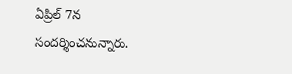ఏప్రిల్ 7న సందర్శించనున్నారు.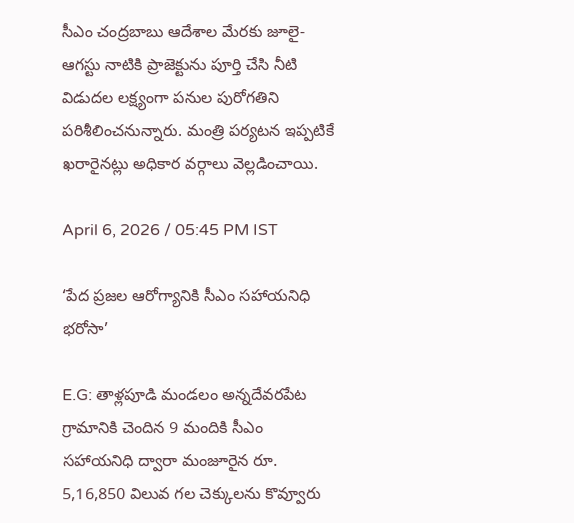సీఎం చంద్రబాబు ఆదేశాల మేరకు జూలై-ఆగస్టు నాటికి ప్రాజెక్టును పూర్తి చేసి నీటి విడుదల లక్ష్యంగా పనుల పురోగతిని పరిశీలించనున్నారు. మంత్రి పర్యటన ఇప్పటికే ఖరారైనట్లు అధికార వర్గాలు వెల్లడించాయి.

April 6, 2026 / 05:45 PM IST

‘పేద ప్రజల ఆరోగ్యానికి సీఎం సహాయనిధి భరోసా’

E.G: తాళ్లపూడి మండలం అన్నదేవరపేట గ్రామానికి చెందిన 9 మందికి సీఎం సహాయనిధి ద్వారా మంజూరైన రూ. 5,16,850 విలువ గల చెక్కులను కొవ్వూరు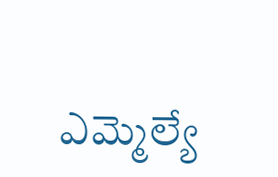ఎమ్మెల్యే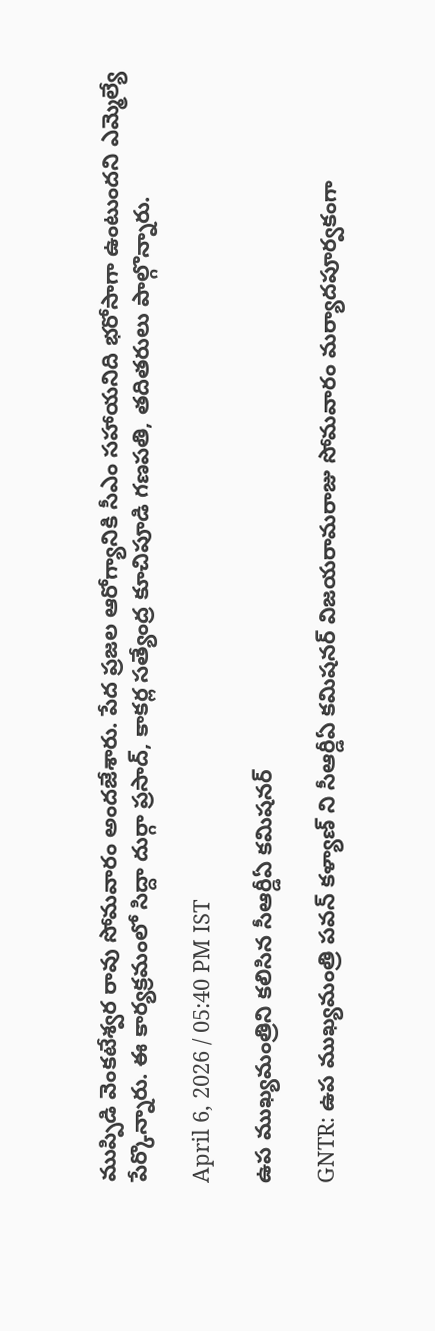ముప్పిడి వెంకటేశ్వర రావు సోమవారం అందజేశారు. పేద ప్రజల ఆరోగ్యానికి సీఎం సహాయనిది భరోసాగా ఉంటుందని ఎమ్మెల్యే పేర్కొన్నారు. ఈ కార్యక్రమంలో సిద్దా దుర్గా ప్రసాద్, కాకర్ల సత్యేంద్ర కూచిపూడి గణపతి, తదితరులు పాల్గొన్నారు.

April 6, 2026 / 05:40 PM IST

ఉప ముఖ్యమంత్రిని కలిసిన సీఆర్డీఏ కమిషనర్

GNTR: ఉప ముఖ్యమంత్రి పవన్ కళ్యాణ్ ని సీఆర్డీఏ కమిషనర్ విజయరామరాజు సోమవారం మర్యాదపూర్వకంగా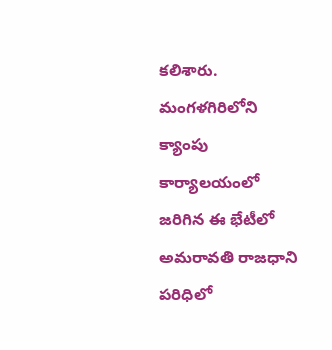కలిశారు. మంగళగిరిలోని క్యాంపు కార్యాలయంలో జరిగిన ఈ భేటీలో అమరావతి రాజధాని పరిధిలో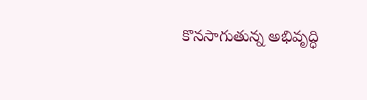కొనసాగుతున్న అభివృద్ధి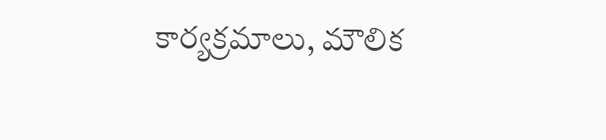కార్యక్రమాలు, మౌలిక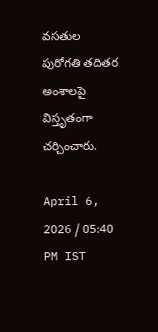వసతుల పురోగతి తదితర అంశాలపై విస్తృతంగా చర్చించారు.

April 6, 2026 / 05:40 PM IST